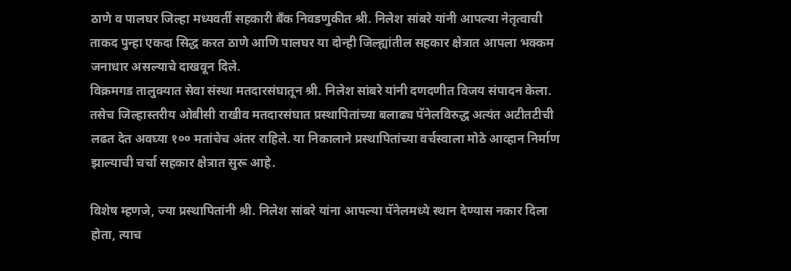ठाणे व पालघर जिल्हा मध्यवर्ती सहकारी बँक निवडणुकीत श्री. निलेश सांबरे यांनी आपल्या नेतृत्वाची ताकद पुन्हा एकदा सिद्ध करत ठाणे आणि पालघर या दोन्ही जिल्ह्यांतील सहकार क्षेत्रात आपला भक्कम जनाधार असल्याचे दाखवून दिले.
विक्रमगड तालुक्यात सेवा संस्था मतदारसंघातून श्री. निलेश सांबरे यांनी दणदणीत विजय संपादन केला. तसेच जिल्हास्तरीय ओबीसी राखीव मतदारसंघात प्रस्थापितांच्या बलाढ्य पॅनेलविरुद्ध अत्यंत अटीतटीची लढत देत अवघ्या १०० मतांचेच अंतर राहिले. या निकालाने प्रस्थापितांच्या वर्चस्वाला मोठे आव्हान निर्माण झाल्याची चर्चा सहकार क्षेत्रात सुरू आहे.

विशेष म्हणजे, ज्या प्रस्थापितांनी श्री. निलेश सांबरे यांना आपल्या पॅनेलमध्ये स्थान देण्यास नकार दिला होता, त्याच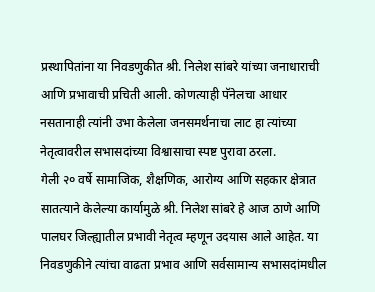प्रस्थापितांना या निवडणुकीत श्री. निलेश सांबरे यांच्या जनाधाराची आणि प्रभावाची प्रचिती आली. कोणत्याही पॅनेलचा आधार नसतानाही त्यांनी उभा केलेला जनसमर्थनाचा लाट हा त्यांच्या नेतृत्वावरील सभासदांच्या विश्वासाचा स्पष्ट पुरावा ठरला.
गेली २० वर्षे सामाजिक, शैक्षणिक, आरोग्य आणि सहकार क्षेत्रात सातत्याने केलेल्या कार्यामुळे श्री. निलेश सांबरे हे आज ठाणे आणि पालघर जिल्ह्यातील प्रभावी नेतृत्व म्हणून उदयास आले आहेत. या निवडणुकीने त्यांचा वाढता प्रभाव आणि सर्वसामान्य सभासदांमधील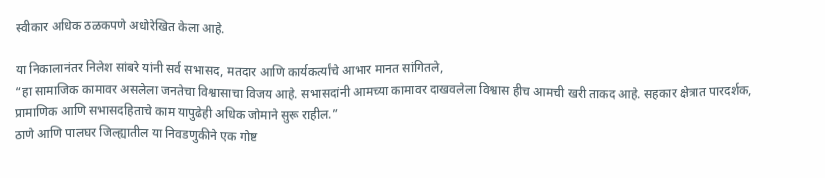स्वीकार अधिक ठळकपणे अधोरेखित केला आहे.

या निकालानंतर निलेश सांबरे यांनी सर्व सभासद, मतदार आणि कार्यकर्त्यांचे आभार मानत सांगितले,
“हा सामाजिक कामावर असलेला जनतेचा विश्वासाचा विजय आहे. सभासदांनी आमच्या कामावर दाखवलेला विश्वास हीच आमची खरी ताकद आहे. सहकार क्षेत्रात पारदर्शक, प्रामाणिक आणि सभासदहिताचे काम यापुढेही अधिक जोमाने सुरू राहील.”
ठाणे आणि पालघर जिल्ह्यातील या निवडणुकीने एक गोष्ट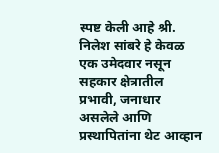स्पष्ट केली आहे श्री. निलेश सांबरे हे केवळ एक उमेदवार नसून सहकार क्षेत्रातील प्रभावी, जनाधार असलेले आणि प्रस्थापितांना थेट आव्हान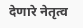देणारे नेतृत्व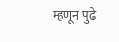म्हणून पुढे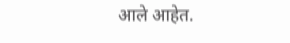आले आहेत.